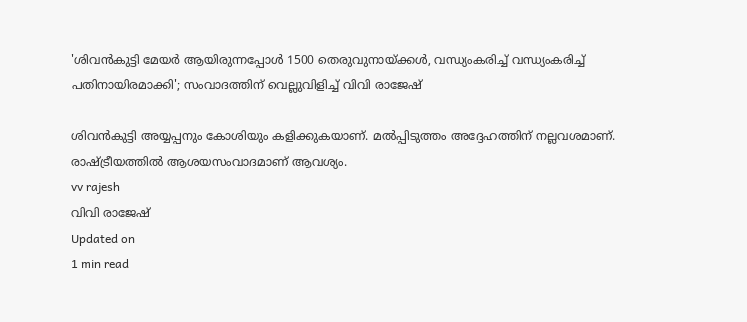'ശിവന്‍കുട്ടി മേയര്‍ ആയിരുന്നപ്പോള്‍ 1500 തെരുവുനായ്ക്കള്‍, വന്ധ്യംകരിച്ച് വന്ധ്യംകരിച്ച് പതിനായിരമാക്കി'; സംവാദത്തിന് വെല്ലുവിളിച്ച് വിവി രാജേഷ്

ശിവന്‍കുട്ടി അയ്യപ്പനും കോശിയും കളിക്കുകയാണ്. മല്‍പ്പിടുത്തം അദ്ദേഹത്തിന് നല്ലവശമാണ്. രാഷ്ട്രീയത്തില്‍ ആശയസംവാദമാണ് ആവശ്യം.
vv rajesh
വിവി രാജേഷ്
Updated on
1 min read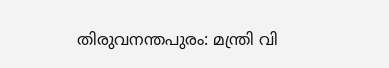തിരുവനന്തപുരം: മന്ത്രി വി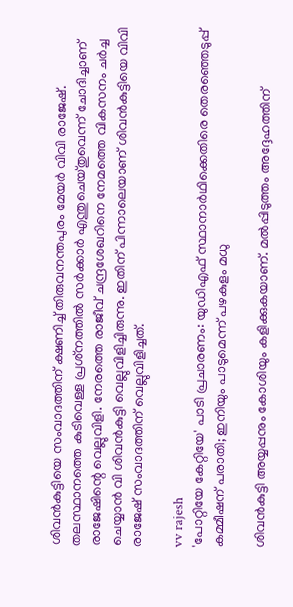ശിവന്‍കുട്ടിയെ സംവാദത്തിന് ക്ഷണിച്ച് തിരുവനന്തപുരം മേയര്‍ വിവി രാജേഷ്. തലസ്ഥാനത്തെ കുടിവെള്ള പ്രശ്‌നത്തില്‍ സര്‍ക്കാര്‍ എന്തുചെയ്തുവെന്ന് ചോദിച്ചാണ് രാജേഷിന്റെ വെല്ലുവിളി. നേരത്തെ രാജീവ് ചന്ദ്രശേഖറിനെ നേമത്തെ വികസനം ചര്‍ച്ച ചെയ്യാന്‍ വി ശിവന്‍കുട്ടി വെല്ലുവിളിച്ചിരുന്നു. ഇതിന് പിന്നാലെയാണ് ശിവന്‍കുട്ടിയെ വിവി രാജേഷ് സംവാദത്തിന് വെല്ലുവിളിച്ചത്.

vv rajesh
'പോറ്റിയേ കേറ്റിയേ' പാടി പ്രചാരണം: യുഡിഎഫ് സ്ഥാനാര്‍ഥിക്കെതിരെ തെരഞ്ഞെടുപ്പ് കമ്മീഷന് പരാതി; ഇനിയും പാടുമെന്ന് പഴകുളം മധു

ശിവന്‍കുട്ടി അയ്യപ്പനും കോശിയും കളിക്കുകയാണ്. മല്‍പ്പിടുത്തം അദ്ദേഹത്തിന്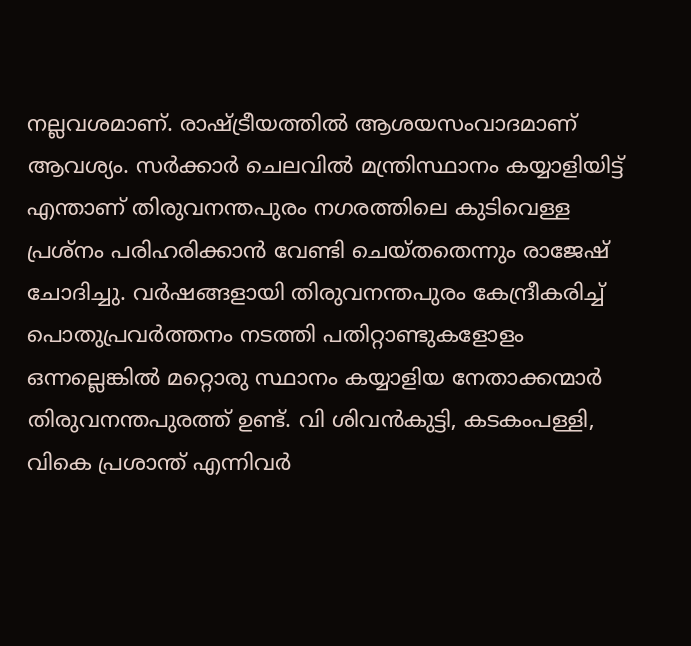നല്ലവശമാണ്. രാഷ്ട്രീയത്തില്‍ ആശയസംവാദമാണ് ആവശ്യം. സര്‍ക്കാര്‍ ചെലവില്‍ മന്ത്രിസ്ഥാനം കയ്യാളിയിട്ട് എന്താണ് തിരുവനന്തപുരം നഗരത്തിലെ കുടിവെള്ള പ്രശ്‌നം പരിഹരിക്കാന്‍ വേണ്ടി ചെയ്തതെന്നും രാജേഷ് ചോദിച്ചു. വര്‍ഷങ്ങളായി തിരുവനന്തപുരം കേന്ദ്രീകരിച്ച് പൊതുപ്രവര്‍ത്തനം നടത്തി പതിറ്റാണ്ടുകളോളം ഒന്നല്ലെങ്കില്‍ മറ്റൊരു സ്ഥാനം കയ്യാളിയ നേതാക്കന്മാര്‍ തിരുവനന്തപുരത്ത് ഉണ്ട്. വി ശിവന്‍കുട്ടി, കടകംപള്ളി, വികെ പ്രശാന്ത് എന്നിവര്‍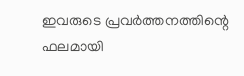ഇവരുടെ പ്രവര്‍ത്തനത്തിന്റെ ഫലമായി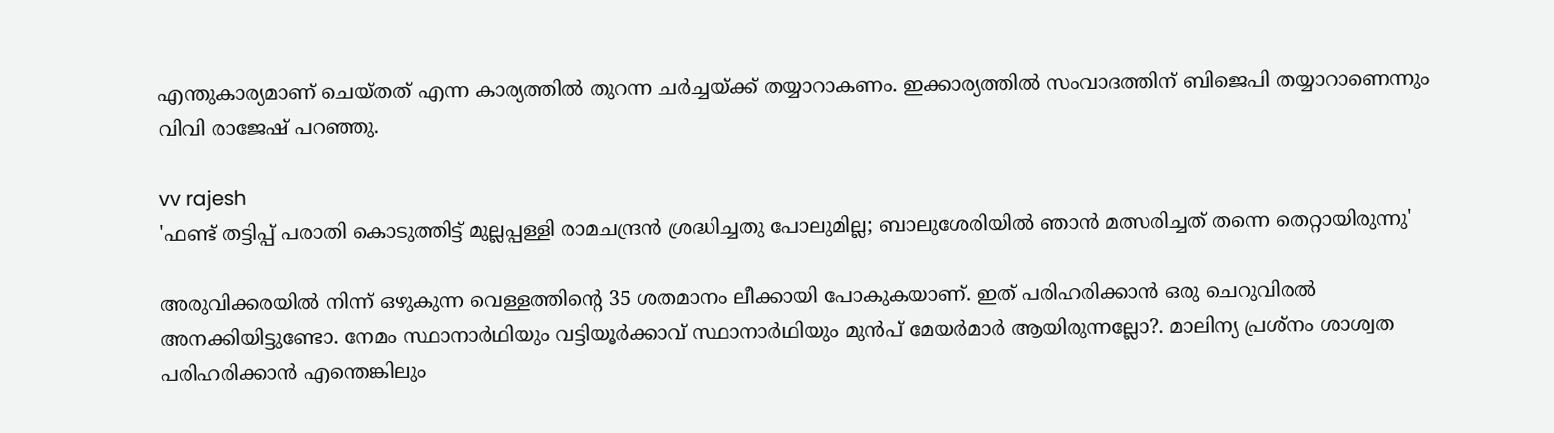എന്തുകാര്യമാണ് ചെയ്തത് എന്ന കാര്യത്തില്‍ തുറന്ന ചര്‍ച്ചയ്ക്ക് തയ്യാറാകണം. ഇക്കാര്യത്തില്‍ സംവാദത്തിന് ബിജെപി തയ്യാറാണെന്നും വിവി രാജേഷ് പറഞ്ഞു.

vv rajesh
'ഫണ്ട് തട്ടിപ്പ് പരാതി കൊടുത്തിട്ട് മുല്ലപ്പള്ളി രാമചന്ദ്രൻ ശ്രദ്ധിച്ചതു പോലുമില്ല; ബാലുശേരിയിൽ ഞാൻ മത്സരിച്ചത് തന്നെ തെറ്റായിരുന്നു'

അരുവിക്കരയില്‍ നിന്ന് ഒഴുകുന്ന വെള്ളത്തിന്റെ 35 ശതമാനം ലീക്കായി പോകുകയാണ്. ഇത് പരിഹരിക്കാന്‍ ഒരു ചെറുവിരല്‍ അനക്കിയിട്ടുണ്ടോ. നേമം സ്ഥാനാര്‍ഥിയും വട്ടിയൂര്‍ക്കാവ് സ്ഥാനാര്‍ഥിയും മുന്‍പ് മേയര്‍മാര്‍ ആയിരുന്നല്ലോ?. മാലിന്യ പ്രശ്‌നം ശാശ്വത പരിഹരിക്കാന്‍ എന്തെങ്കിലും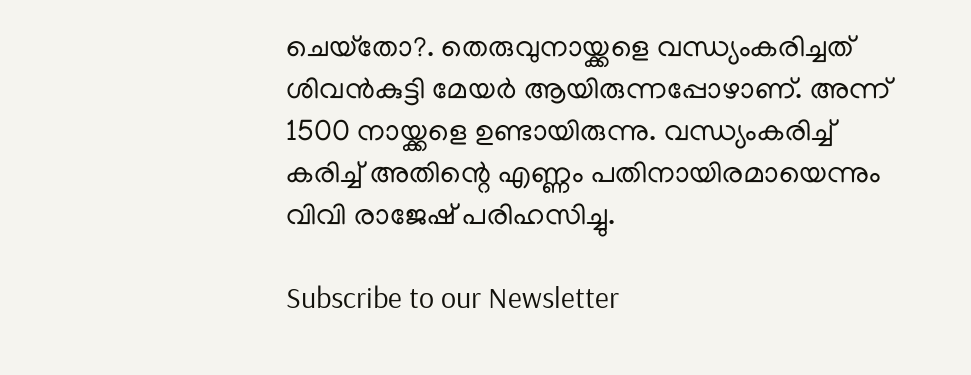ചെയ്‌തോ?. തെരുവുനായ്ക്കളെ വന്ധ്യംകരിച്ചത് ശിവന്‍കുട്ടി മേയര്‍ ആയിരുന്നപ്പോഴാണ്. അന്ന് 1500 നായ്ക്കളെ ഉണ്ടായിരുന്നു. വന്ധ്യംകരിച്ച് കരിച്ച് അതിന്റെ എണ്ണം പതിനായിരമായെന്നും വിവി രാജേഷ് പരിഹസിച്ചു.

Subscribe to our Newsletter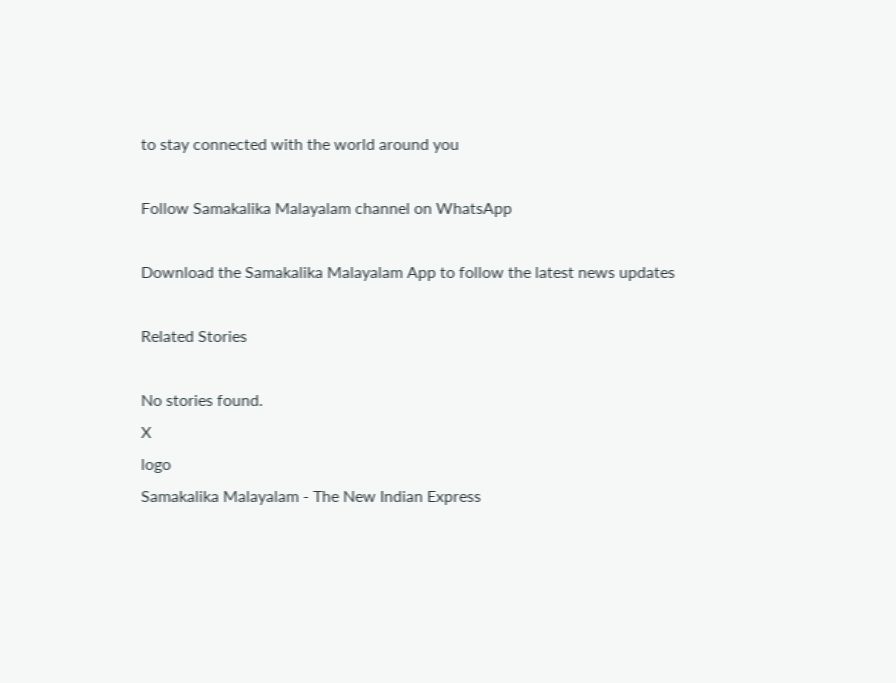to stay connected with the world around you

Follow Samakalika Malayalam channel on WhatsApp

Download the Samakalika Malayalam App to follow the latest news updates

Related Stories

No stories found.
X
logo
Samakalika Malayalam - The New Indian Express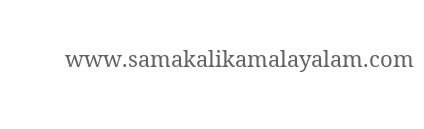www.samakalikamalayalam.com